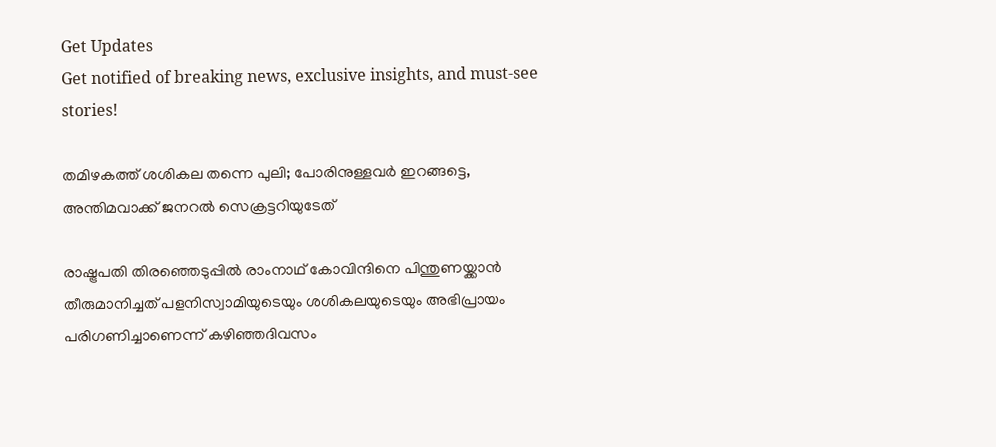Get Updates
Get notified of breaking news, exclusive insights, and must-see stories!

തമിഴകത്ത് ശശികല തന്നെ പുലി; പോരിനുള്ളവര്‍ ഇറങ്ങട്ടെ, അന്തിമവാക്ക് ജനറല്‍ സെക്രട്ടറിയുടേത്

രാഷ്ട്രപതി തിരഞ്ഞെടുപ്പില്‍ രാംനാഥ് കോവിന്ദിനെ പിന്തുണയ്ക്കാന്‍ തീരുമാനിച്ചത് പളനിസ്വാമിയുടെയും ശശികലയുടെയും അഭിപ്രായം പരിഗണിച്ചാണെന്ന് കഴിഞ്ഞദിവസം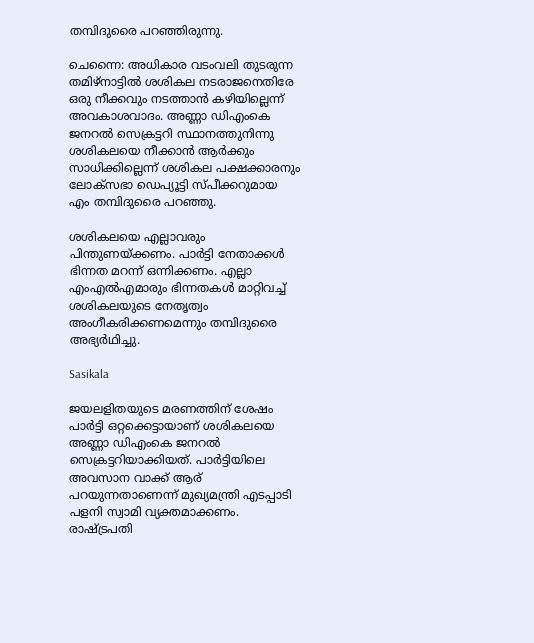തമ്പിദുരൈ പറഞ്ഞിരുന്നു.

ചെന്നൈ: അധികാര വടംവലി തുടരുന്ന തമിഴ്‌നാട്ടില്‍ ശശികല നടരാജനെതിരേ ഒരു നീക്കവും നടത്താന്‍ കഴിയില്ലെന്ന് അവകാശവാദം. അണ്ണാ ഡിഎംകെ ജനറല്‍ സെക്രട്ടറി സ്ഥാനത്തുനിന്നു ശശികലയെ നീക്കാന്‍ ആര്‍ക്കും സാധിക്കില്ലെന്ന് ശശികല പക്ഷക്കാരനും ലോക്‌സഭാ ഡെപ്യൂട്ടി സ്പീക്കറുമായ എം തമ്പിദുരൈ പറഞ്ഞു.

ശശികലയെ എല്ലാവരും പിന്തുണയ്ക്കണം. പാര്‍ട്ടി നേതാക്കള്‍ ഭിന്നത മറന്ന് ഒന്നിക്കണം. എല്ലാ എംഎല്‍എമാരും ഭിന്നതകള്‍ മാറ്റിവച്ച് ശശികലയുടെ നേതൃത്വം അംഗീകരിക്കണമെന്നും തമ്പിദുരൈ അഭ്യര്‍ഥിച്ചു.

Sasikala

ജയലളിതയുടെ മരണത്തിന് ശേഷം പാര്‍ട്ടി ഒറ്റക്കെട്ടായാണ് ശശികലയെ അണ്ണാ ഡിഎംകെ ജനറല്‍ സെക്രട്ടറിയാക്കിയത്. പാര്‍ട്ടിയിലെ അവസാന വാക്ക് ആര് പറയുന്നതാണെന്ന് മുഖ്യമന്ത്രി എടപ്പാടി പളനി സ്വാമി വ്യക്തമാക്കണം. രാഷ്ട്രപതി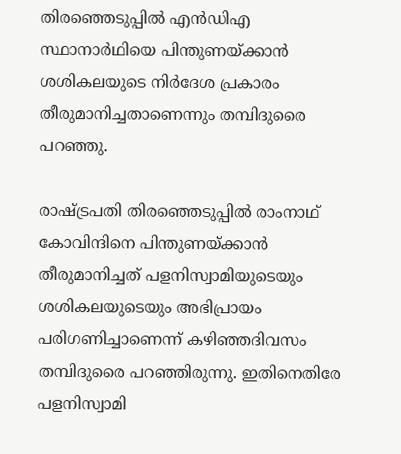തിരഞ്ഞെടുപ്പില്‍ എന്‍ഡിഎ സ്ഥാനാര്‍ഥിയെ പിന്തുണയ്ക്കാന്‍ ശശികലയുടെ നിര്‍ദേശ പ്രകാരം തീരുമാനിച്ചതാണെന്നും തമ്പിദുരൈ പറഞ്ഞു.

രാഷ്ട്രപതി തിരഞ്ഞെടുപ്പില്‍ രാംനാഥ് കോവിന്ദിനെ പിന്തുണയ്ക്കാന്‍ തീരുമാനിച്ചത് പളനിസ്വാമിയുടെയും ശശികലയുടെയും അഭിപ്രായം പരിഗണിച്ചാണെന്ന് കഴിഞ്ഞദിവസം തമ്പിദുരൈ പറഞ്ഞിരുന്നു. ഇതിനെതിരേ പളനിസ്വാമി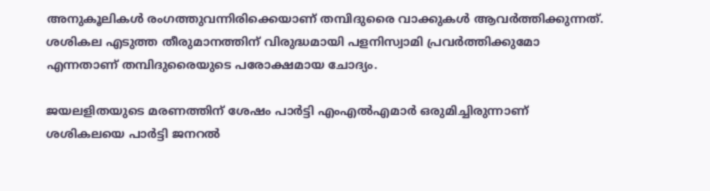അനുകൂലികള്‍ രംഗത്തുവന്നിരിക്കെയാണ് തമ്പിദുരൈ വാക്കുകള്‍ ആവര്‍ത്തിക്കുന്നത്. ശശികല എടുത്ത തീരുമാനത്തിന് വിരുദ്ധമായി പളനിസ്വാമി പ്രവര്‍ത്തിക്കുമോ എന്നതാണ് തമ്പിദുരൈയുടെ പരോക്ഷമായ ചോദ്യം.

ജയലളിതയുടെ മരണത്തിന് ശേഷം പാര്‍ട്ടി എംഎല്‍എമാര്‍ ഒരുമിച്ചിരുന്നാണ് ശശികലയെ പാര്‍ട്ടി ജനറല്‍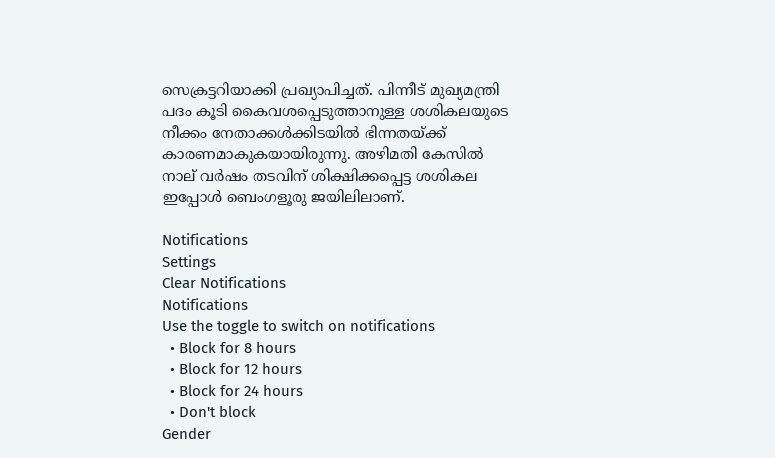സെക്രട്ടറിയാക്കി പ്രഖ്യാപിച്ചത്. പിന്നീട് മുഖ്യമന്ത്രി പദം കൂടി കൈവശപ്പെടുത്താനുള്ള ശശികലയുടെ നീക്കം നേതാക്കള്‍ക്കിടയില്‍ ഭിന്നതയ്ക്ക് കാരണമാകുകയായിരുന്നു. അഴിമതി കേസില്‍ നാല് വര്‍ഷം തടവിന് ശിക്ഷിക്കപ്പെട്ട ശശികല ഇപ്പോള്‍ ബെംഗളൂരു ജയിലിലാണ്.

Notifications
Settings
Clear Notifications
Notifications
Use the toggle to switch on notifications
  • Block for 8 hours
  • Block for 12 hours
  • Block for 24 hours
  • Don't block
Gender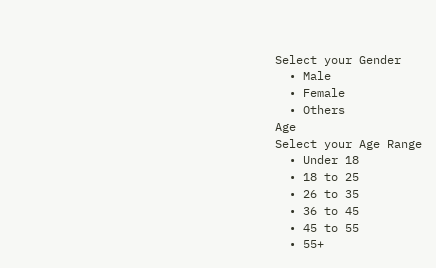Select your Gender
  • Male
  • Female
  • Others
Age
Select your Age Range
  • Under 18
  • 18 to 25
  • 26 to 35
  • 36 to 45
  • 45 to 55
  • 55+